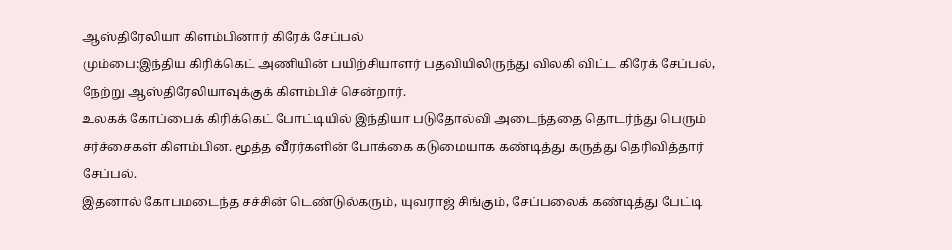ஆஸ்திரேலியா கிளம்பினார் கிரேக் சேப்பல்
மும்பை:இந்திய கிரிக்கெட் அணியின் பயிற்சியாளர் பதவியிலிருந்து விலகி விட்ட கிரேக் சேப்பல், நேற்று ஆஸ்திரேலியாவுக்குக் கிளம்பிச் சென்றார்.
உலகக் கோப்பைக் கிரிக்கெட் போட்டியில் இந்தியா படுதோல்வி அடைந்ததை தொடர்ந்து பெரும் சர்ச்சைகள் கிளம்பின. மூத்த வீரர்களின் போக்கை கடுமையாக கண்டித்து கருத்து தெரிவித்தார் சேப்பல்.
இதனால் கோபமடைந்த சச்சின் டெண்டுல்கரும், யுவராஜ் சிங்கும், சேப்பலைக் கண்டித்து பேட்டி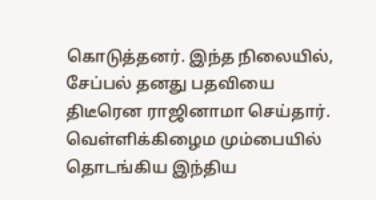கொடுத்தனர். இந்த நிலையில், சேப்பல் தனது பதவியை திடீரென ராஜினாமா செய்தார்.
வெள்ளிக்கிழைம மும்பையில் தொடங்கிய இந்திய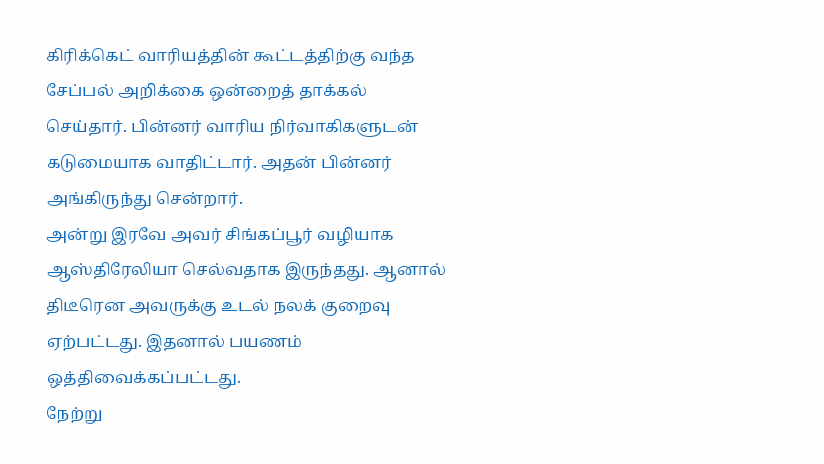கிரிக்கெட் வாரியத்தின் கூட்டத்திற்கு வந்த சேப்பல் அறிக்கை ஒன்றைத் தாக்கல் செய்தார். பின்னர் வாரிய நிர்வாகிகளுடன் கடுமையாக வாதிட்டார். அதன் பின்னர் அங்கிருந்து சென்றார்.
அன்று இரவே அவர் சிங்கப்பூர் வழியாக ஆஸ்திரேலியா செல்வதாக இருந்தது. ஆனால் திடீரென அவருக்கு உடல் நலக் குறைவு ஏற்பட்டது. இதனால் பயணம் ஒத்திவைக்கப்பட்டது.
நேற்று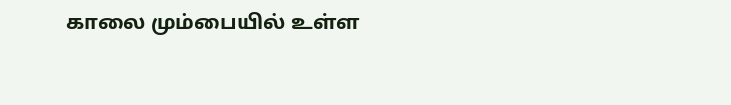காலை மும்பையில் உள்ள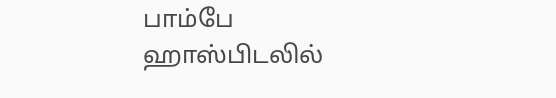பாம்பே ஹாஸ்பிடலில்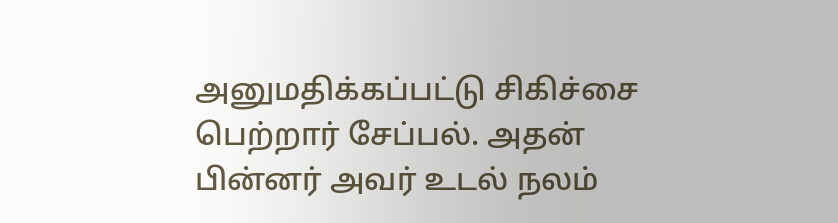அனுமதிக்கப்பட்டு சிகிச்சை பெற்றார் சேப்பல். அதன் பின்னர் அவர் உடல் நலம்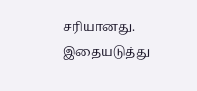சரியானது. இதையடுத்து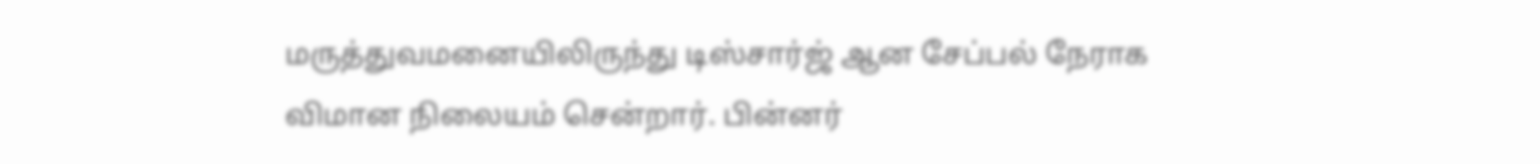மருத்துவமனையிலிருந்து டிஸ்சார்ஜ் ஆன சேப்பல் நேராக விமான நிலையம் சென்றார். பின்னர்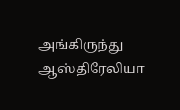அங்கிருந்து ஆஸ்திரேலியா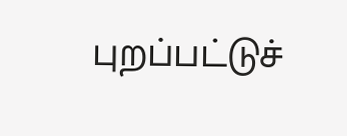புறப்பட்டுச்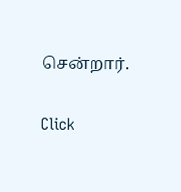சென்றார்.


Click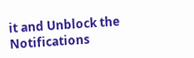it and Unblock the Notifications